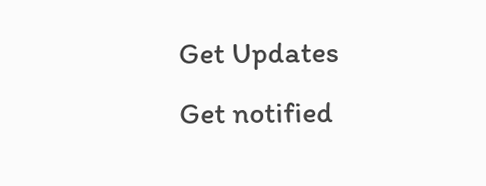Get Updates
Get notified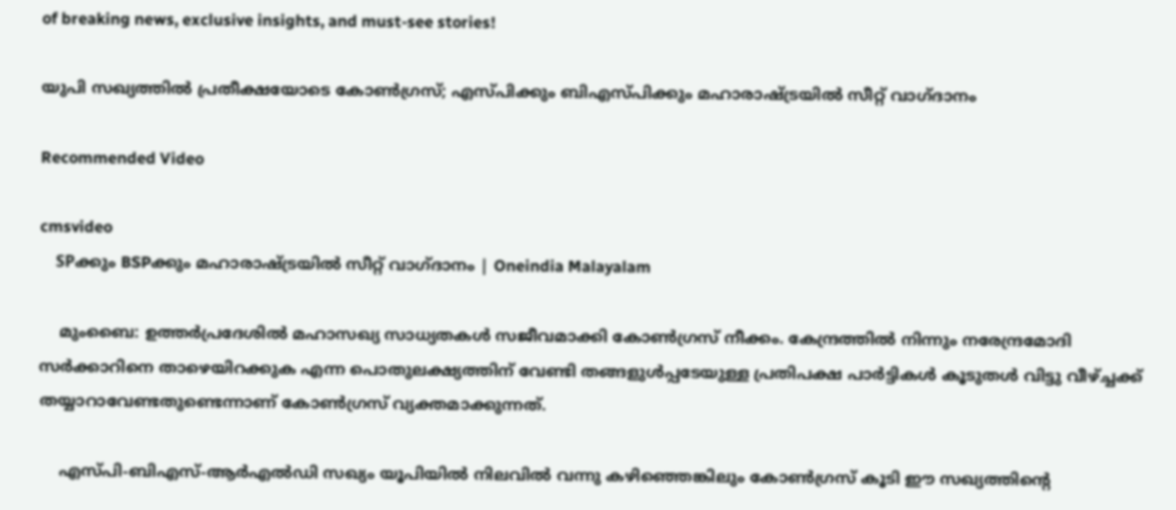of breaking news, exclusive insights, and must-see stories!

യുപി സഖ്യത്തില്‍ പ്രതീക്ഷയോടെ കോണ്‍ഗ്രസ്; എസ്പിക്കും ബിഎസ്പിക്കും മഹാരാഷ്ട്രയില്‍ സീറ്റ് വാഗ്ദാനം

Recommended Video

cmsvideo
    SPക്കും BSPക്കും മഹാരാഷ്ട്രയില്‍ സീറ്റ് വാഗ്ദാനം | Oneindia Malayalam

    മുംബൈ: ഉത്തര്‍പ്രദേശില്‍ മഹാസഖ്യ സാധ്യതകള്‍ സജീവമാക്കി കോണ്‍ഗ്രസ് നീക്കം. കേന്ദ്രത്തില്‍ നിന്നും നരേന്ദ്രമോദി സര്‍ക്കാറിനെ താഴെയിറക്കുക എന്ന പൊതുലക്ഷ്യത്തിന് വേണ്ടി തങ്ങളുള്‍പ്പടേയുള്ള പ്രതിപക്ഷ പാര്‍ട്ടികള്‍ കൂടുതള്‍ വിട്ടു വീഴ്ച്ചക്ക് തയ്യാറാവേണ്ടതുണ്ടെന്നാണ് കോണ്‍ഗ്രസ് വ്യക്തമാക്കുന്നത്.

    എസ്പി-ബിഎസ്-ആര്‍എല്‍ഡി സഖ്യം യൂപിയില്‍ നിലവില്‍ വന്നു കഴിഞ്ഞെങ്കിലും കോണ്‍ഗ്രസ് കൂടി ഈ സഖ്യത്തിന്‍റെ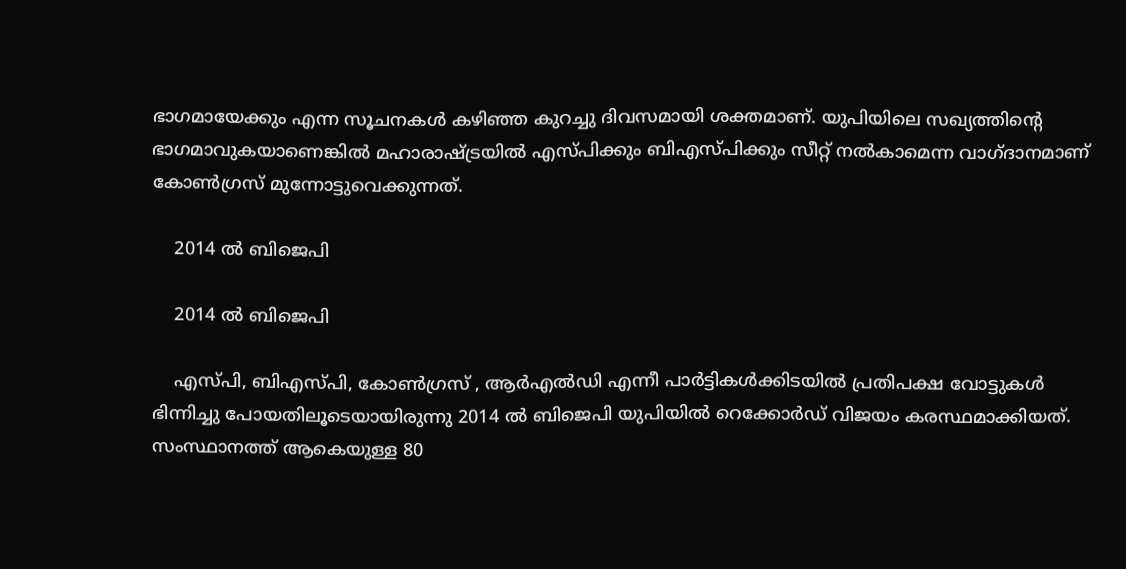ഭാഗമായേക്കും എന്ന സൂചനകള്‍ കഴിഞ്ഞ കുറച്ചു ദിവസമായി ശക്തമാണ്. യുപിയിലെ സഖ്യത്തിന്‍റെ ഭാഗമാവുകയാണെങ്കില്‍ മഹാരാഷ്ട്രയില്‍ എസ്പിക്കും ബിഎസ്പിക്കും സീറ്റ് നല്‍കാമെന്ന വാഗ്ദാനമാണ് കോണ്‍ഗ്രസ് മുന്നോട്ടുവെക്കുന്നത്.

    2014 ല്‍ ബിജെപി

    2014 ല്‍ ബിജെപി

    എസ്പി, ബിഎസ്പി, കോണ്‍ഗ്രസ് , ആര്‍എല്‍ഡി എന്നീ പാര്‍ട്ടികള്‍ക്കിടയില്‍ പ്രതിപക്ഷ വോട്ടുകള്‍ ഭിന്നിച്ചു പോയതിലൂടെയായിരുന്നു 2014 ല്‍ ബിജെപി യുപിയില്‍ റെക്കോര്‍ഡ് വിജയം കരസ്ഥമാക്കിയത്. സംസ്ഥാനത്ത് ആകെയുള്ള 80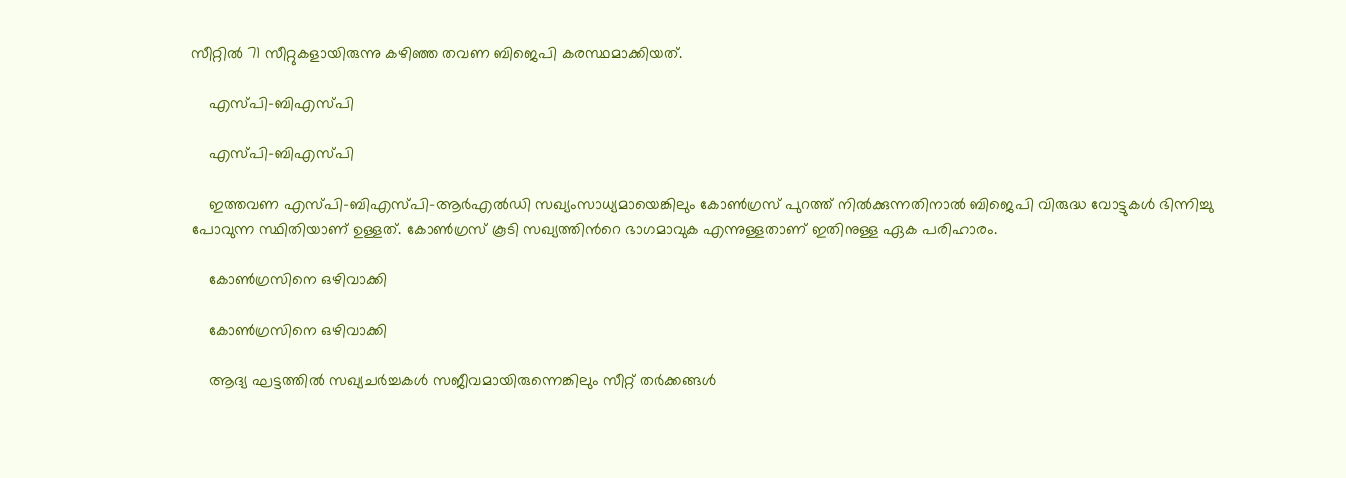സീറ്റില്‍ 71 സീറ്റുകളായിരുന്നു കഴിഞ്ഞ തവണ ബിജെപി കരസ്ഥമാക്കിയത്.

    എസ്പി-ബിഎസ്പി

    എസ്പി-ബിഎസ്പി

    ഇത്തവണ എസ്പി-ബിഎസ്പി-ആര്‍എല്‍ഡി സഖ്യംസാധ്യമായെങ്കിലും കോണ്‍ഗ്രസ് പുറത്ത് നില്‍ക്കുന്നതിനാല്‍ ബിജെപി വിരുദ്ധ വോട്ടുകള്‍ ഭിന്നിച്ചു പോവുന്ന സ്ഥിതിയാണ് ഉള്ളത്. കോണ്‍ഗ്രസ് കൂടി സഖ്യത്തിന്‍റെ ഭാഗമാവുക എന്നുള്ളതാണ് ഇതിനുള്ള ഏക പരിഹാരം.

    കോണ്‍ഗ്രസിനെ ഒഴിവാക്കി

    കോണ്‍ഗ്രസിനെ ഒഴിവാക്കി

    ആദ്യ ഘട്ടത്തില്‍ സഖ്യചര്‍ച്ചകള്‍ സജീവമായിരുന്നെങ്കിലും സീറ്റ് തര്‍ക്കങ്ങള്‍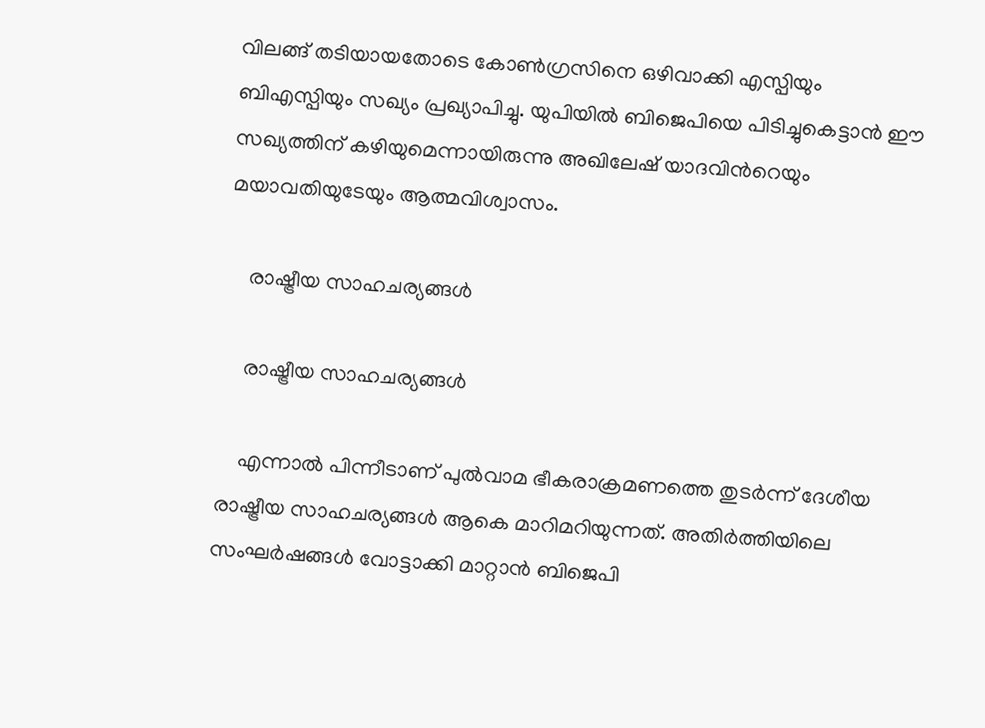വിലങ്ങ് തടിയായതോടെ കോണ്‍ഗ്രസിനെ ഒഴിവാക്കി എസ്പിയും ബിഎസ്പിയും സഖ്യം പ്രഖ്യാപിച്ചു. യുപിയില്‍ ബിജെപിയെ പിടിച്ചുകെട്ടാന്‍ ഈ സഖ്യത്തിന് കഴിയുമെന്നായിരുന്നു അഖിലേഷ് യാദവിന്‍റെയും മയാവതിയുടേയും ആത്മവിശ്വാസം.

    രാഷ്ട്രീയ സാഹചര്യങ്ങള്‍

    രാഷ്ട്രീയ സാഹചര്യങ്ങള്‍

    എന്നാല്‍ പിന്നീടാണ് പുല്‍വാമ ഭീകരാക്രമണത്തെ തുടര്‍ന്ന് ദേശീയ രാഷ്ട്രീയ സാഹചര്യങ്ങള്‍ ആകെ മാറിമറിയുന്നത്. അതിര്‍ത്തിയിലെ സംഘര്‍ഷങ്ങള്‍ വോട്ടാക്കി മാറ്റാന്‍ ബിജെപി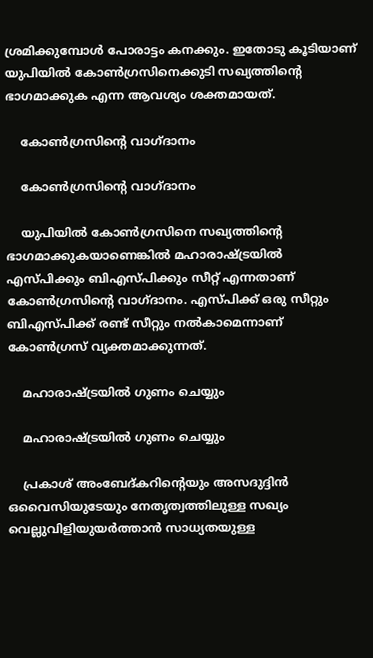ശ്രമിക്കുമ്പോള്‍ പോരാട്ടം കനക്കും. ഇതോടു കൂടിയാണ് യുപിയില്‍ കോണ്‍ഗ്രസിനെക്കുടി സഖ്യത്തിന്‍റെ ഭാഗമാക്കുക എന്ന ആവശ്യം ശക്തമായത്.

    കോണ്‍ഗ്രസിന്‍റെ വാഗ്ദാനം

    കോണ്‍ഗ്രസിന്‍റെ വാഗ്ദാനം

    യുപിയില്‍ കോണ്‍ഗ്രസിനെ സഖ്യത്തിന്‍റെ ഭാഗമാക്കുകയാണെങ്കില്‍ മഹാരാഷ്ട്രയില്‍ എസ്പിക്കും ബിഎസ്പിക്കും സീറ്റ് എന്നതാണ് കോണ്‍ഗ്രസിന്‍റെ വാഗ്ദാനം. എസ്പിക്ക് ഒരു സീറ്റും ബിഎസ്പിക്ക് രണ്ട് സീറ്റും നല്‍കാമെന്നാണ് കോണ്‍ഗ്രസ് വ്യക്തമാക്കുന്നത്.

    മഹാരാഷ്ട്രയില്‍ ഗുണം ചെയ്യും

    മഹാരാഷ്ട്രയില്‍ ഗുണം ചെയ്യും

    പ്രകാശ് അംബേദ്കറിന്‍റെയും അസദുദ്ദിന്‍ ഒവൈസിയുടേയും നേതൃത്വത്തിലുള്ള സഖ്യം വെല്ലുവിളിയുയര്‍ത്താന്‍ സാധ്യതയുള്ള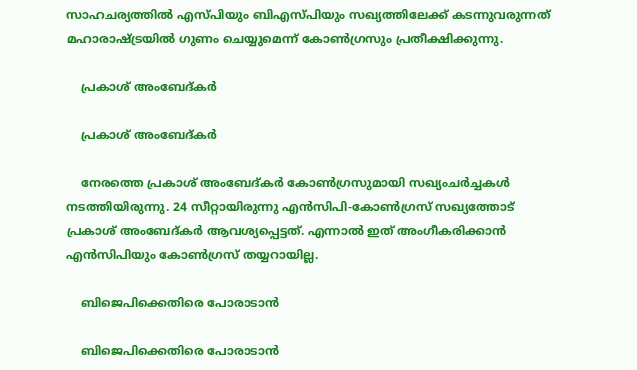സാഹചര്യത്തില്‍ എസ്പിയും ബിഎസ്പിയും സഖ്യത്തിലേക്ക് കടന്നുവരുന്നത് മഹാരാഷ്ട്രയില്‍ ഗുണം ചെയ്യുമെന്ന് കോണ്‍ഗ്രസും പ്രതീക്ഷിക്കുന്നു.

    പ്രകാശ് അംബേദ്കര്‍

    പ്രകാശ് അംബേദ്കര്‍

    നേരത്തെ പ്രകാശ് അംബേദ്കര്‍ കോണ്‍ഗ്രസുമായി സഖ്യംചര്‍ച്ചകള്‍ നടത്തിയിരുന്നു. 24 സീറ്റായിരുന്നു എന്‍സിപി-കോണ്‍ഗ്രസ് സഖ്യത്തോട് പ്രകാശ് അംബേദ്കര്‍ ആവശ്യപ്പെട്ടത്. എന്നാല്‍ ഇത് അംഗീകരിക്കാന്‍ എന്‍സിപിയും കോണ്‍ഗ്രസ് തയ്യറായില്ല.

    ബിജെപിക്കെതിരെ പോരാടാന്‍

    ബിജെപിക്കെതിരെ പോരാടാന്‍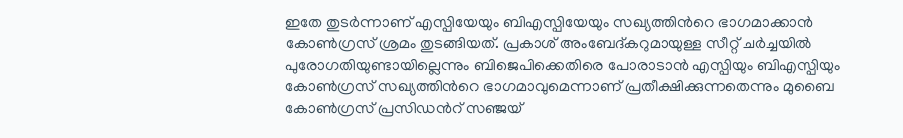ഇതേ തുടര്‍ന്നാണ് എസ്പിയേയും ബിഎസ്പിയേയും സഖ്യത്തിന്‍റെ ഭാഗമാക്കാന്‍ കോണ്‍ഗ്രസ് ശ്രമം തുടങ്ങിയത്. പ്രകാശ് അംബേദ്കറുമായുള്ള സീറ്റ് ചര്‍ച്ചയില്‍ പുരോഗതിയുണ്ടായില്ലെന്നും ബിജെപിക്കെതിരെ പോരാടാന്‍ എസ്പിയും ബിഎസ്പിയും കോണ്‍ഗ്രസ് സഖ്യത്തിന്‍റെ ഭാഗമാവുമെന്നാണ് പ്രതീക്ഷിക്കുന്നതെന്നും മുബൈ കോണ്‍ഗ്രസ് പ്രസിഡന്‍റ് സഞ്ജയ്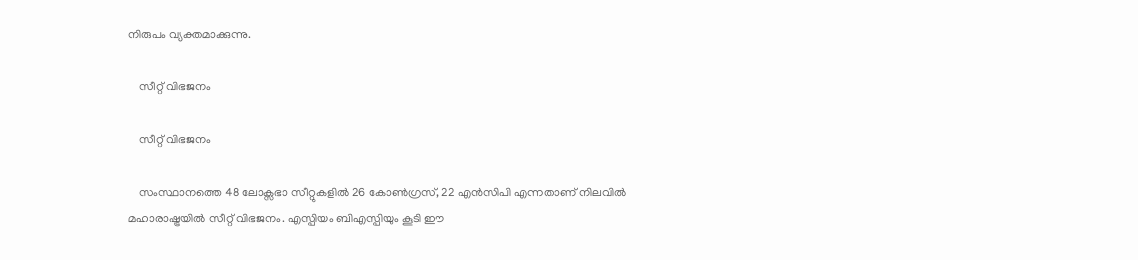നിരുപം വ്യക്തമാക്കുന്നു.

    സീറ്റ് വിഭജനം

    സീറ്റ് വിഭജനം

    സംസ്ഥാനത്തെ 48 ലോക്സഭാ സീറ്റുകളില്‍ 26 കോണ്‍ഗ്രസ്, 22 എന്‍സിപി എന്നതാണ് നിലവില്‍ മഹാരാഷ്ട്രയില്‍ സീറ്റ് വിഭജനം. എസ്പിയം ബിഎസ്പിയും കൂടി ഈ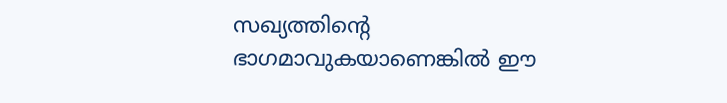സഖ്യത്തിന്‍റെ ഭാഗമാവുകയാണെങ്കില്‍ ഈ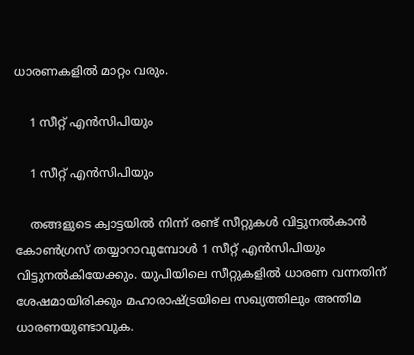ധാരണകളില്‍ മാറ്റം വരും.

    1 സീറ്റ് എന്‍സിപിയും

    1 സീറ്റ് എന്‍സിപിയും

    തങ്ങളുടെ ക്വാട്ടയില്‍ നിന്ന് രണ്ട് സീറ്റുകള്‍ വിട്ടുനല്‍കാന്‍ കോണ്‍ഗ്രസ് തയ്യാറാവുമ്പോള്‍ 1 സീറ്റ് എന്‍സിപിയും വിട്ടുനല്‍കിയേക്കും. യുപിയിലെ സീറ്റുകളില്‍ ധാരണ വന്നതിന് ശേഷമായിരിക്കും മഹാരാഷ്ട്രയിലെ സഖ്യത്തിലും അന്തിമ ധാരണയുണ്ടാവുക.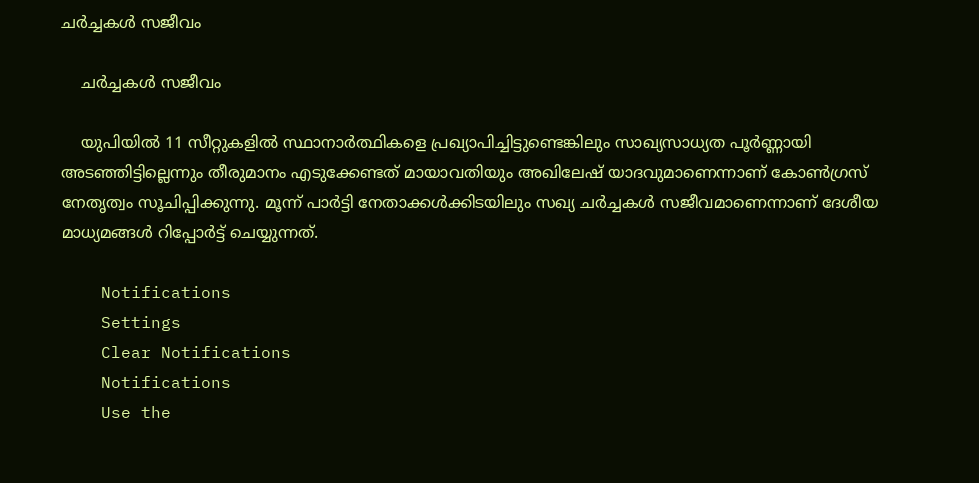ചര്‍ച്ചകള്‍ സജീവം

    ചര്‍ച്ചകള്‍ സജീവം

    യുപിയില്‍ 11 സീറ്റുകളില്‍ സ്ഥാനാര്‍ത്ഥികളെ പ്രഖ്യാപിച്ചിട്ടുണ്ടെങ്കിലും സാഖ്യസാധ്യത പൂര്‍ണ്ണായി അടഞ്ഞിട്ടില്ലെന്നും തീരുമാനം എടുക്കേണ്ടത് മായാവതിയും അഖിലേഷ് യാദവുമാണെന്നാണ് കോണ്‍ഗ്രസ് നേതൃത്വം സൂചിപ്പിക്കുന്നു. മൂന്ന് പാര്‍ട്ടി നേതാക്കള്‍ക്കിടയിലും സഖ്യ ചര്‍ച്ചകള്‍ സജീവമാണെന്നാണ് ദേശീയ മാധ്യമങ്ങള്‍ റിപ്പോര്‍ട്ട് ചെയ്യുന്നത്.

    Notifications
    Settings
    Clear Notifications
    Notifications
    Use the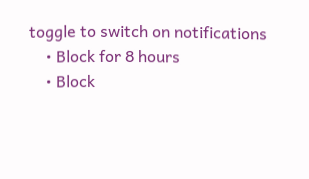toggle to switch on notifications
    • Block for 8 hours
    • Block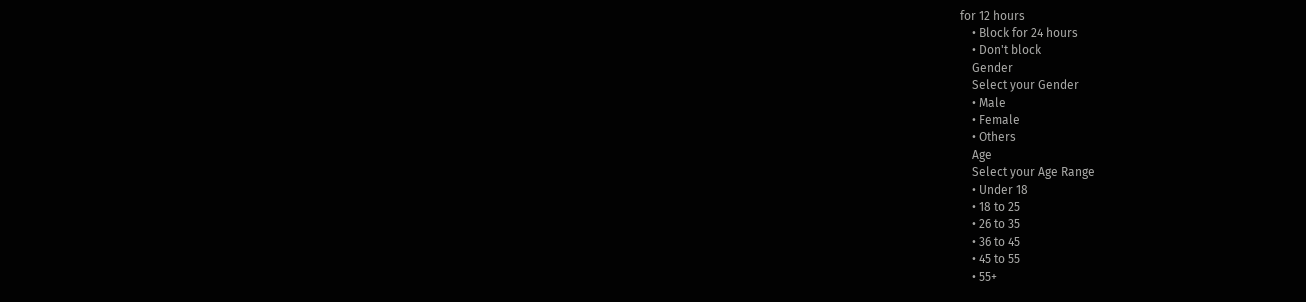for 12 hours
    • Block for 24 hours
    • Don't block
    Gender
    Select your Gender
    • Male
    • Female
    • Others
    Age
    Select your Age Range
    • Under 18
    • 18 to 25
    • 26 to 35
    • 36 to 45
    • 45 to 55
    • 55+